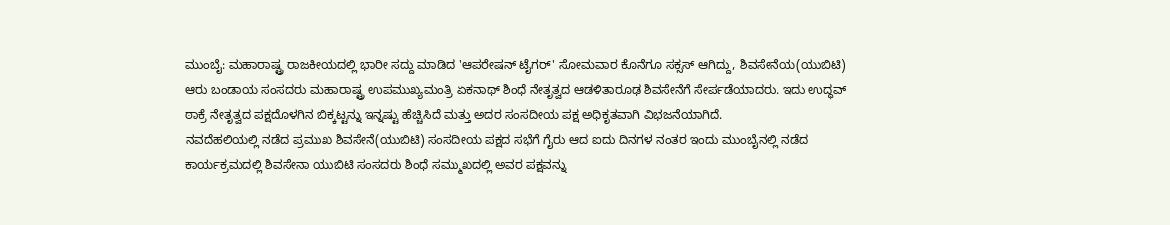ಮುಂಬೈ: ಮಹಾರಾಷ್ಟ್ರ ರಾಜಕೀಯದಲ್ಲಿ ಭಾರೀ ಸದ್ದು ಮಾಡಿದ 'ಆಪರೇಷನ್ ಟೈಗರ್' ಸೋಮವಾರ ಕೊನೆಗೂ ಸಕ್ಸಸ್ ಆಗಿದ್ದು, ಶಿವಸೇನೆಯ(ಯುಬಿಟಿ) ಆರು ಬಂಡಾಯ ಸಂಸದರು ಮಹಾರಾಷ್ಟ್ರ ಉಪಮುಖ್ಯಮಂತ್ರಿ ಏಕನಾಥ್ ಶಿಂಧೆ ನೇತೃತ್ವದ ಆಡಳಿತಾರೂಢ ಶಿವಸೇನೆಗೆ ಸೇರ್ಪಡೆಯಾದರು. ಇದು ಉದ್ಧವ್ ಠಾಕ್ರೆ ನೇತೃತ್ವದ ಪಕ್ಷದೊಳಗಿನ ಬಿಕ್ಕಟ್ಟನ್ನು ಇನ್ನಷ್ಟು ಹೆಚ್ಚಿಸಿದೆ ಮತ್ತು ಅದರ ಸಂಸದೀಯ ಪಕ್ಷ ಅಧಿಕೃತವಾಗಿ ವಿಭಜನೆಯಾಗಿದೆ.
ನವದೆಹಲಿಯಲ್ಲಿ ನಡೆದ ಪ್ರಮುಖ ಶಿವಸೇನೆ(ಯುಬಿಟಿ) ಸಂಸದೀಯ ಪಕ್ಷದ ಸಭೆಗೆ ಗೈರು ಆದ ಐದು ದಿನಗಳ ನಂತರ ಇಂದು ಮುಂಬೈನಲ್ಲಿ ನಡೆದ ಕಾರ್ಯಕ್ರಮದಲ್ಲಿ ಶಿವಸೇನಾ ಯುಬಿಟಿ ಸಂಸದರು ಶಿಂಧೆ ಸಮ್ಮುಖದಲ್ಲಿ ಅವರ ಪಕ್ಷವನ್ನು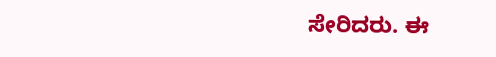ಸೇರಿದರು. ಈ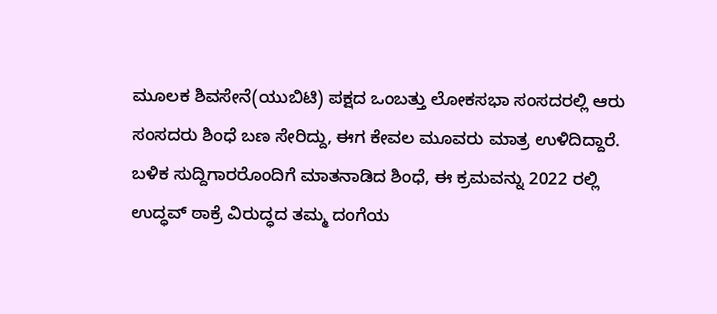ಮೂಲಕ ಶಿವಸೇನೆ(ಯುಬಿಟಿ) ಪಕ್ಷದ ಒಂಬತ್ತು ಲೋಕಸಭಾ ಸಂಸದರಲ್ಲಿ ಆರು ಸಂಸದರು ಶಿಂಧೆ ಬಣ ಸೇರಿದ್ದು, ಈಗ ಕೇವಲ ಮೂವರು ಮಾತ್ರ ಉಳಿದಿದ್ದಾರೆ.
ಬಳಿಕ ಸುದ್ದಿಗಾರರೊಂದಿಗೆ ಮಾತನಾಡಿದ ಶಿಂಧೆ, ಈ ಕ್ರಮವನ್ನು 2022 ರಲ್ಲಿ ಉದ್ಧವ್ ಠಾಕ್ರೆ ವಿರುದ್ಧದ ತಮ್ಮ ದಂಗೆಯ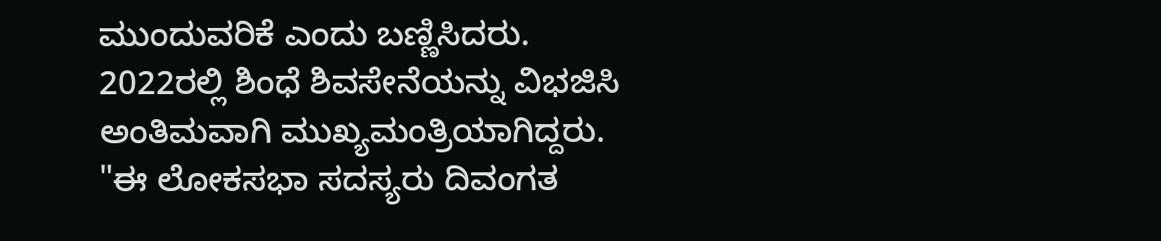ಮುಂದುವರಿಕೆ ಎಂದು ಬಣ್ಣಿಸಿದರು. 2022ರಲ್ಲಿ ಶಿಂಧೆ ಶಿವಸೇನೆಯನ್ನು ವಿಭಜಿಸಿ ಅಂತಿಮವಾಗಿ ಮುಖ್ಯಮಂತ್ರಿಯಾಗಿದ್ದರು.
"ಈ ಲೋಕಸಭಾ ಸದಸ್ಯರು ದಿವಂಗತ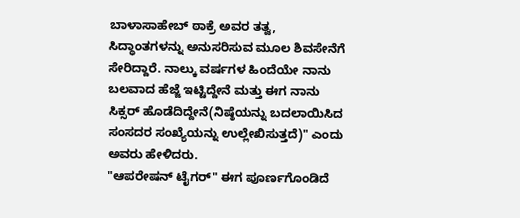ಬಾಳಾಸಾಹೇಬ್ ಠಾಕ್ರೆ ಅವರ ತತ್ವ, ಸಿದ್ಧಾಂತಗಳನ್ನು ಅನುಸರಿಸುವ ಮೂಲ ಶಿವಸೇನೆಗೆ ಸೇರಿದ್ದಾರೆ. ನಾಲ್ಕು ವರ್ಷಗಳ ಹಿಂದೆಯೇ ನಾನು ಬಲವಾದ ಹೆಜ್ಜೆ ಇಟ್ಟಿದ್ದೇನೆ ಮತ್ತು ಈಗ ನಾನು ಸಿಕ್ಸರ್ ಹೊಡೆದಿದ್ದೇನೆ(ನಿಷ್ಠೆಯನ್ನು ಬದಲಾಯಿಸಿದ ಸಂಸದರ ಸಂಖ್ಯೆಯನ್ನು ಉಲ್ಲೇಖಿಸುತ್ತದೆ)" ಎಂದು ಅವರು ಹೇಳಿದರು.
"ಆಪರೇಷನ್ ಟೈಗರ್" ಈಗ ಪೂರ್ಣಗೊಂಡಿದೆ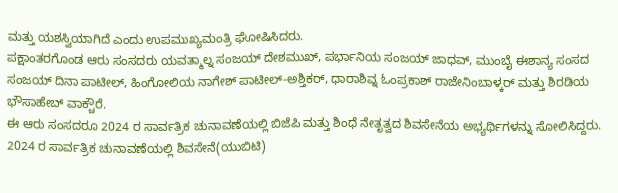ಮತ್ತು ಯಶಸ್ವಿಯಾಗಿದೆ ಎಂದು ಉಪಮುಖ್ಯಮಂತ್ರಿ ಘೋಷಿಸಿದರು.
ಪಕ್ಷಾಂತರಗೊಂಡ ಆರು ಸಂಸದರು ಯವತ್ಮಾಲ್ನ ಸಂಜಯ್ ದೇಶಮುಖ್, ಪರ್ಭಾನಿಯ ಸಂಜಯ್ ಜಾಧವ್, ಮುಂಬೈ ಈಶಾನ್ಯ ಸಂಸದ ಸಂಜಯ್ ದಿನಾ ಪಾಟೀಲ್, ಹಿಂಗೋಲಿಯ ನಾಗೇಶ್ ಪಾಟೀಲ್-ಅಶ್ತಿಕರ್, ಧಾರಾಶಿವ್ನ ಓಂಪ್ರಕಾಶ್ ರಾಜೇನಿಂಬಾಳ್ಕರ್ ಮತ್ತು ಶಿರಡಿಯ ಭೌಸಾಹೇಬ್ ವಾಕ್ಚೌರೆ.
ಈ ಆರು ಸಂಸದರೂ 2024 ರ ಸಾರ್ವತ್ರಿಕ ಚುನಾವಣೆಯಲ್ಲಿ ಬಿಜೆಪಿ ಮತ್ತು ಶಿಂಧೆ ನೇತೃತ್ವದ ಶಿವಸೇನೆಯ ಅಭ್ಯರ್ಥಿಗಳನ್ನು ಸೋಲಿಸಿದ್ದರು.
2024 ರ ಸಾರ್ವತ್ರಿಕ ಚುನಾವಣೆಯಲ್ಲಿ ಶಿವಸೇನೆ(ಯುಬಿಟಿ)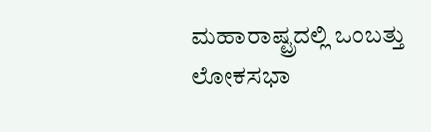ಮಹಾರಾಷ್ಟ್ರದಲ್ಲಿ ಒಂಬತ್ತು ಲೋಕಸಭಾ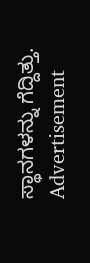ಸ್ಥಾನಗಳನ್ನು ಗೆದ್ದಿತ್ತು.
Advertisement